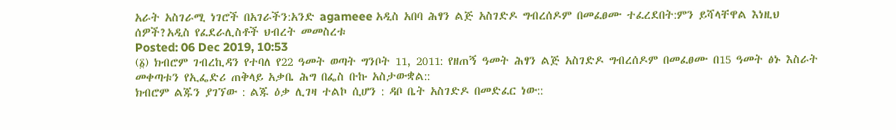አራት አስገራሚ ነገሮች በአገራችን:አንድ agameee አዲስ አበባ ሕፃን ልጅ አስገድዶ ግብረሰዶም በመፈፀሙ ተፈረደበት:ምን ይሻላቸዋል እነዚህ ሰዎች?አዲስ የፈደራሊስቶች ህብረት መመስረቱ
Posted: 06 Dec 2019, 10:53
(፩) ክብሮም ገብረኪዳን የተባለ የ22 ዓመት ወጣት ግንቦት 11, 2011: የዘጠኝ ዓመት ሕፃን ልጅ አስገድዶ ግብረሰዶም በመፈፀሙ በ15 ዓመት ፅኑ እስራት መቀጣቱን የኢፌድሪ ጠቅላይ አቃቤ ሕግ በፌስ ቡኩ አስታውቋል::
ክብሮም ልጁን ያገኘው : ልጁ ዕቃ ሊገዛ ተልኮ ሲሆን : ዳቦ ቤት አስገድዶ በመድፈር ነው::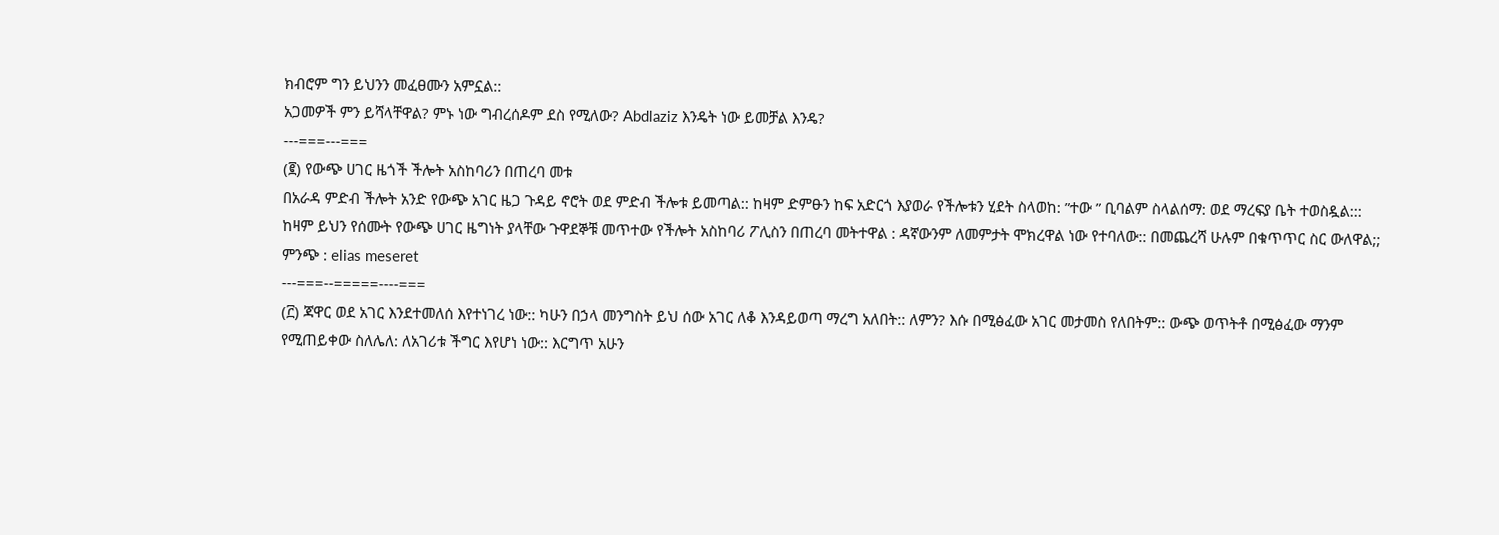ክብሮም ግን ይህንን መፈፀሙን አምኗል::
አጋመዎች ምን ይሻላቸዋል? ምኑ ነው ግብረሰዶም ደስ የሚለው? Abdlaziz እንዴት ነው ይመቻል እንዴ?
---===---===
(፪) የውጭ ሀገር ዜጎች ችሎት አስከባሪን በጠረባ መቱ
በአራዳ ምድብ ችሎት አንድ የውጭ አገር ዜጋ ጉዳይ ኖሮት ወደ ምድብ ችሎቱ ይመጣል:: ከዛም ድምፁን ከፍ አድርጎ እያወራ የችሎቱን ሂደት ስላወከ: ”ተው ” ቢባልም ስላልሰማ: ወደ ማረፍያ ቤት ተወስዷል:::
ከዛም ይህን የሰሙት የውጭ ሀገር ዜግነት ያላቸው ጉዋደኞቹ መጥተው የችሎት አስከባሪ ፖሊስን በጠረባ መትተዋል : ዳኛውንም ለመምታት ሞክረዋል ነው የተባለው:: በመጨረሻ ሁሉም በቁጥጥር ስር ውለዋል;;
ምንጭ : elias meseret
---===--=====----===
(፫) ጃዋር ወደ አገር እንደተመለሰ እየተነገረ ነው:: ካሁን በኃላ መንግስት ይህ ሰው አገር ለቆ እንዳይወጣ ማረግ አለበት:: ለምን? እሱ በሚፅፈው አገር መታመስ የለበትም:: ውጭ ወጥትቶ በሚፅፈው ማንም የሚጠይቀው ስለሌለ: ለአገሪቱ ችግር እየሆነ ነው:: እርግጥ አሁን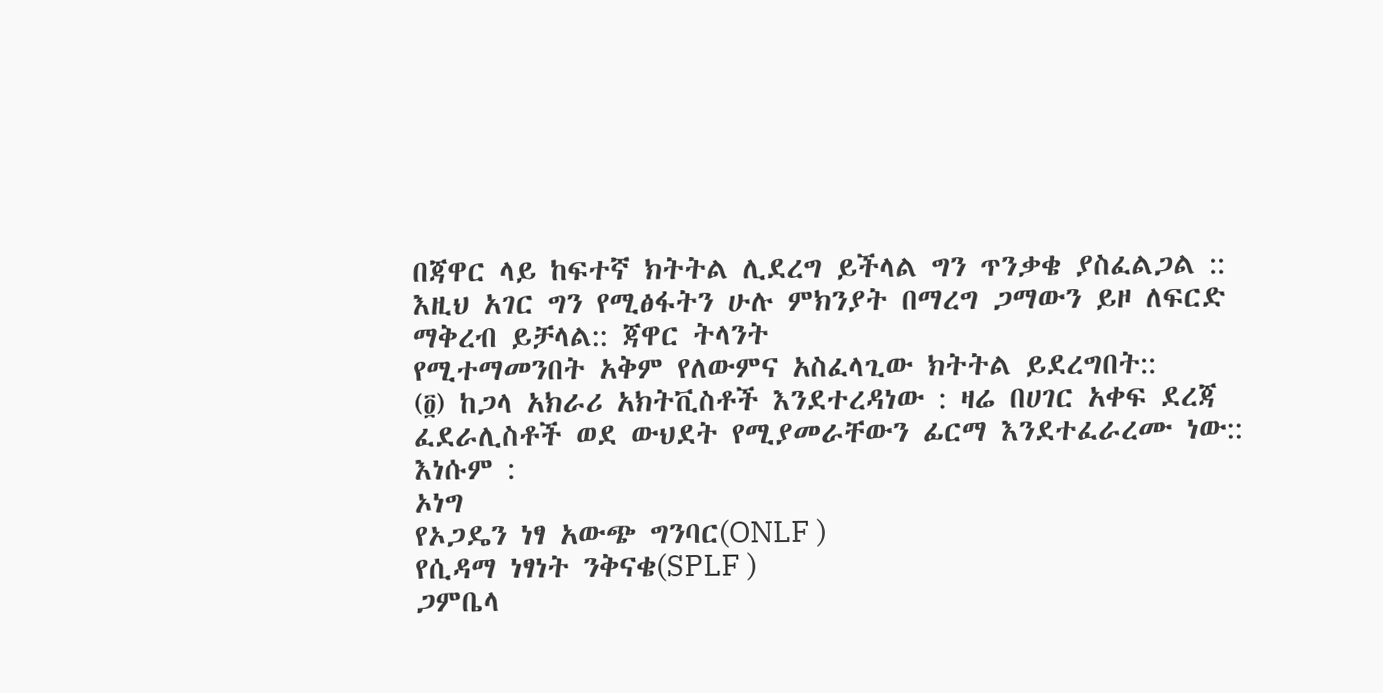በጃዋር ላይ ከፍተኛ ክትትል ሊደረግ ይችላል ግን ጥንቃቄ ያስፈልጋል ::
እዚህ አገር ግን የሚፅፋትን ሁሉ ምክንያት በማረግ ጋማውን ይዞ ለፍርድ ማቅረብ ይቻላል:: ጃዋር ትላንት
የሚተማመንበት አቅም የለውምና አስፈላጊው ክትትል ይደረግበት::
(፬) ከጋላ አክራሪ አክትቪስቶች እንደተረዳነው : ዛሬ በሀገር አቀፍ ደረጃ ፈደራሊስቶች ወደ ውህደት የሚያመራቸውን ፊርማ እንደተፈራረሙ ነው::
እነሱም :
ኦነግ
የኦጋዴን ነፃ አውጭ ግንባር(ONLF )
የሲዳማ ነፃነት ንቅናቄ(SPLF )
ጋምቤላ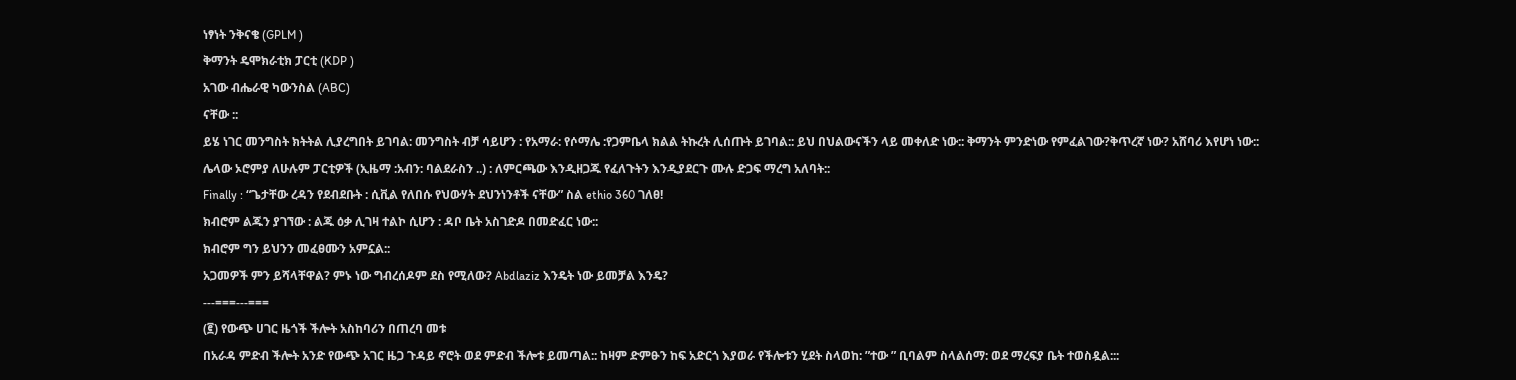ነፃነት ንቅናቄ (GPLM )
ቅማንት ዴሞክራቲክ ፓርቲ (KDP )
አገው ብሔራዊ ካውንስል (ABC)
ናቸው ::
ይሄ ነገር መንግስት ክትትል ሊያረግበት ይገባል: መንግስት ብቻ ሳይሆን : የአማራ: የሶማሌ :የጋምቤላ ክልል ትኩረት ሊሰጡት ይገባል:: ይህ በህልውናችን ላይ መቀለድ ነው:: ቅማንት ምንድነው የምፈልገው?ቅጥረኛ ነው? አሸባሪ እየሆነ ነው::
ሌላው ኦሮምያ ለሁሉም ፓርቲዎች (ኢዜማ :አብን: ባልደራስን ..) : ለምርጫው እንዲዘጋጁ የፈለጉትን እንዲያደርጉ ሙሉ ድጋፍ ማረግ አለባት::
Finally : “ጌታቸው ረዳን የደብደቡት : ሲቪል የለበሱ የህውሃት ደህንነንቶች ናቸው” ስል ethio 360 ገለፀ!
ክብሮም ልጁን ያገኘው : ልጁ ዕቃ ሊገዛ ተልኮ ሲሆን : ዳቦ ቤት አስገድዶ በመድፈር ነው::
ክብሮም ግን ይህንን መፈፀሙን አምኗል::
አጋመዎች ምን ይሻላቸዋል? ምኑ ነው ግብረሰዶም ደስ የሚለው? Abdlaziz እንዴት ነው ይመቻል እንዴ?
---===---===
(፪) የውጭ ሀገር ዜጎች ችሎት አስከባሪን በጠረባ መቱ
በአራዳ ምድብ ችሎት አንድ የውጭ አገር ዜጋ ጉዳይ ኖሮት ወደ ምድብ ችሎቱ ይመጣል:: ከዛም ድምፁን ከፍ አድርጎ እያወራ የችሎቱን ሂደት ስላወከ: ”ተው ” ቢባልም ስላልሰማ: ወደ ማረፍያ ቤት ተወስዷል:::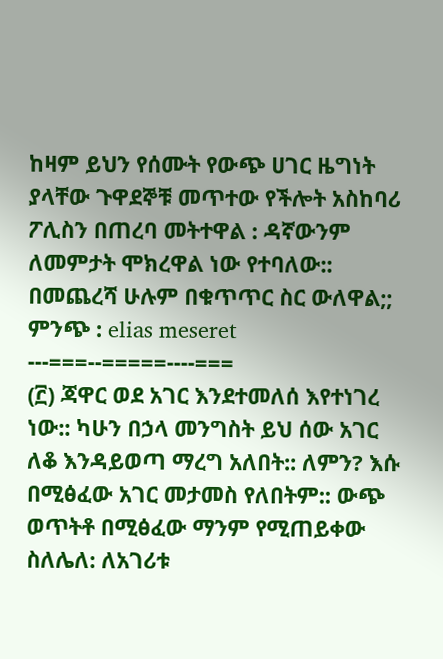ከዛም ይህን የሰሙት የውጭ ሀገር ዜግነት ያላቸው ጉዋደኞቹ መጥተው የችሎት አስከባሪ ፖሊስን በጠረባ መትተዋል : ዳኛውንም ለመምታት ሞክረዋል ነው የተባለው:: በመጨረሻ ሁሉም በቁጥጥር ስር ውለዋል;;
ምንጭ : elias meseret
---===--=====----===
(፫) ጃዋር ወደ አገር እንደተመለሰ እየተነገረ ነው:: ካሁን በኃላ መንግስት ይህ ሰው አገር ለቆ እንዳይወጣ ማረግ አለበት:: ለምን? እሱ በሚፅፈው አገር መታመስ የለበትም:: ውጭ ወጥትቶ በሚፅፈው ማንም የሚጠይቀው ስለሌለ: ለአገሪቱ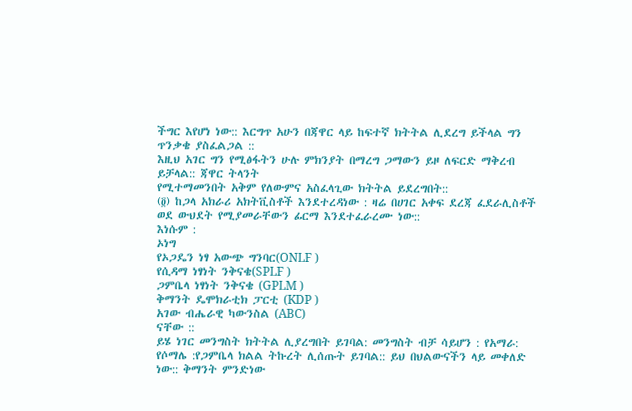ችግር እየሆነ ነው:: እርግጥ አሁን በጃዋር ላይ ከፍተኛ ክትትል ሊደረግ ይችላል ግን ጥንቃቄ ያስፈልጋል ::
እዚህ አገር ግን የሚፅፋትን ሁሉ ምክንያት በማረግ ጋማውን ይዞ ለፍርድ ማቅረብ ይቻላል:: ጃዋር ትላንት
የሚተማመንበት አቅም የለውምና አስፈላጊው ክትትል ይደረግበት::
(፬) ከጋላ አክራሪ አክትቪስቶች እንደተረዳነው : ዛሬ በሀገር አቀፍ ደረጃ ፈደራሊስቶች ወደ ውህደት የሚያመራቸውን ፊርማ እንደተፈራረሙ ነው::
እነሱም :
ኦነግ
የኦጋዴን ነፃ አውጭ ግንባር(ONLF )
የሲዳማ ነፃነት ንቅናቄ(SPLF )
ጋምቤላ ነፃነት ንቅናቄ (GPLM )
ቅማንት ዴሞክራቲክ ፓርቲ (KDP )
አገው ብሔራዊ ካውንስል (ABC)
ናቸው ::
ይሄ ነገር መንግስት ክትትል ሊያረግበት ይገባል: መንግስት ብቻ ሳይሆን : የአማራ: የሶማሌ :የጋምቤላ ክልል ትኩረት ሊሰጡት ይገባል:: ይህ በህልውናችን ላይ መቀለድ ነው:: ቅማንት ምንድነው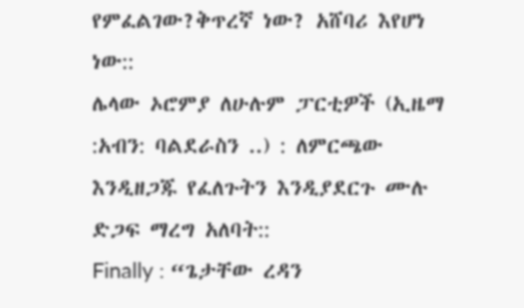የምፈልገው?ቅጥረኛ ነው? አሸባሪ እየሆነ ነው::
ሌላው ኦሮምያ ለሁሉም ፓርቲዎች (ኢዜማ :አብን: ባልደራስን ..) : ለምርጫው እንዲዘጋጁ የፈለጉትን እንዲያደርጉ ሙሉ ድጋፍ ማረግ አለባት::
Finally : “ጌታቸው ረዳን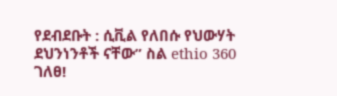የደብደቡት : ሲቪል የለበሱ የህውሃት ደህንነንቶች ናቸው” ስል ethio 360 ገለፀ!